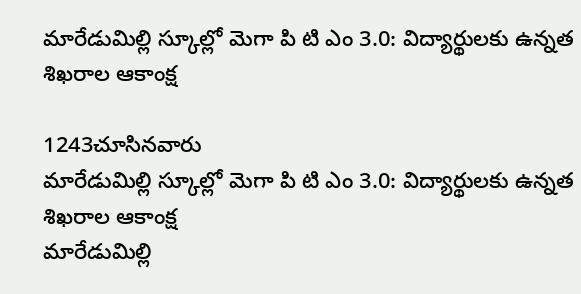మారేడుమిల్లి స్కూల్లో మెగా పి టి ఎం 3.0: విద్యార్థులకు ఉన్నత శిఖరాల ఆకాంక్ష

1243చూసినవారు
మారేడుమిల్లి స్కూల్లో మెగా పి టి ఎం 3.0: విద్యార్థులకు ఉన్నత శిఖరాల ఆకాంక్ష
మారేడుమిల్లి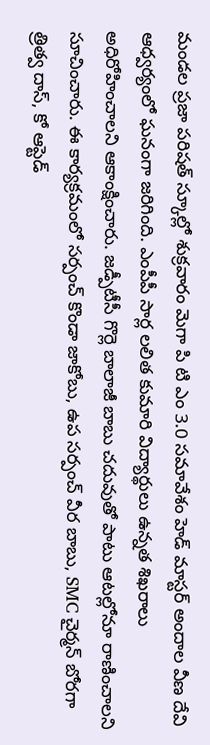మండల ప్రజా పరిషత్ స్కూల్లో శుక్రవారం మెగా పి టి ఎం 3.0 సమావేశం హెడ్ మాస్టర్ అందాల వీణ దేవి ఆధ్వర్యంలో ఘనంగా జరిగింది. ఎంపీపీ సార్ల లలిత కుమారి విద్యార్థులు ఉన్నత శిఖరాలు అధిరోహించాలని ఆకాంక్షించారు. జడ్పీటీసీ గొర్లె బాలాజీ బాబు చదువుతో పాటు ఆటల్లోనూ రాణించాలని సూచించారు. ఈ కార్యక్రమంలో సర్పంచ్ కొండా జాకోబు, ఉప సర్పంచ్ వీర బాబు, SMC చైర్మన్ బోరగా త్రిత్వ దాస్, కో ఆప్టెడ్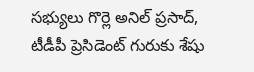సభ్యులు గొర్లె అనిల్ ప్రసాద్, టీడీపీ ప్రెసిడెంట్ గురుకు శేషు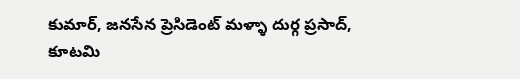కుమార్, జనసేన ప్రెసిడెంట్ మళ్ళా దుర్గ ప్రసాద్, కూటమి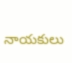నాయకులు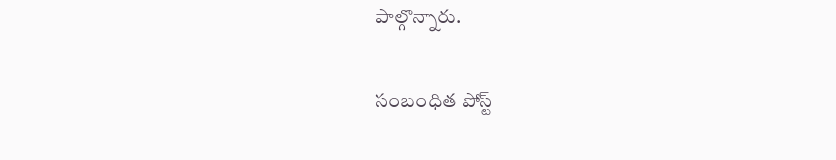పాల్గొన్నారు.

సంబంధిత పోస్ట్